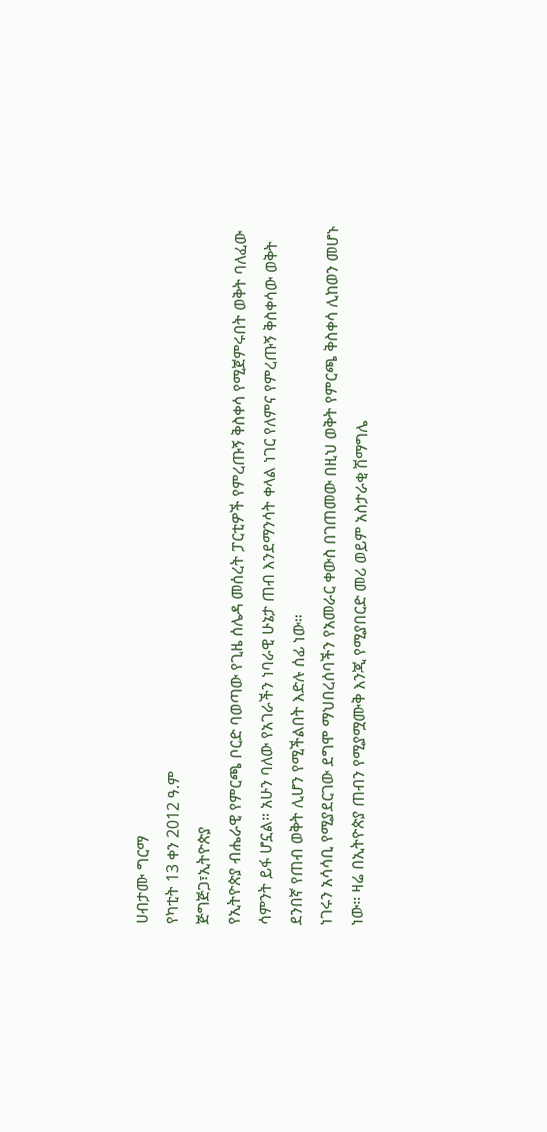ሀብታሙ ግርማ
የካቲት 13 ቀን 2012 ዓ.ም
ጅግጅጋ፣ኢትዮጵያ
የኢትዮጵያ ብሔራዊ የምርጫ ቦርድ ባወጣው የጊዜ ሰሌዳ መሰረት ፓርቲዎች የምረጡኝ ቅስቀሳ የሚጀምሩበት ወቅት ባለፈው ሳምንት ይፋ ሆኗል። አሁን ባለው የአገራችን ነባራዊ ሁኔታ ጠብ እንደማንሳት ቀላል ነገር የለምና የምረጡኝ ቅስቀሳው ወቅት ደንበኛ የጠብ ወቅት ሊሆን የሚችልበት እድሉ ሰፊ ነው።
ነገሩን አሳሳቢ የሚያደርገው ደግሞ ማህበረሰባችን የአመራር ቀውስ በገጠመው በዚህ ወቅት የምርጫ ቅስቀሳ ሊከወን መሆኑ ነው። ዛሬ በኢትዮጵያ ጠብን የሚያሟሙቅ እንጂ የሚያበርድ መሪ ወይም አስታራቂ ሽማግሌ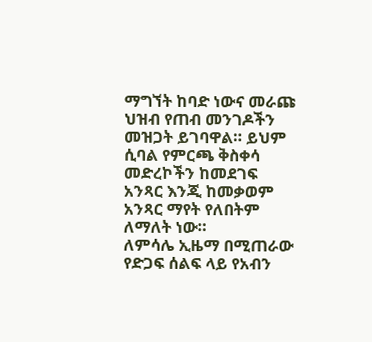ማግኘት ከባድ ነውና መራጩ ህዝብ የጠብ መንገዶችን መዝጋት ይገባዋል። ይህም ሲባል የምርጫ ቅስቀሳ መድረኮችን ከመደገፍ አንጻር እንጂ ከመቃወም አንጻር ማየት የለበትም ለማለት ነው።
ለምሳሌ ኢዜማ በሚጠራው የድጋፍ ሰልፍ ላይ የአብን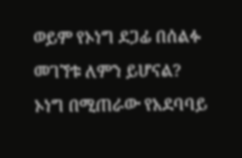ወይም የኦነግ ደጋፊ በሰልፉ መገኘቱ ለምን ይሆናል?
ኦነግ በሚጠራው የአደባባይ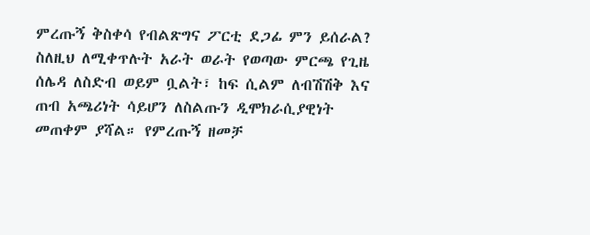ምረጡኝ ቅስቀሳ የብልጽግና ፖርቲ ደጋፊ ምን ይሰራል?
ስለዚህ ለሚቀጥሉት አራት ወራት የወጣው ምርጫ የጊዜ ሰሌዳ ለስድብ ወይም ቧልት፣ ከፍ ሲልም ለብሽሽቅ እና ጠብ አጫሪነት ሳይሆን ለስልጡን ዲሞክራሲያዊነት መጠቀም ያሻል። የምረጡኝ ዘመቻ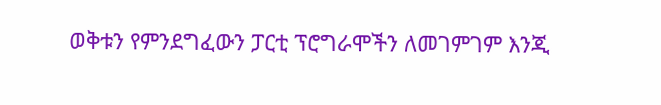ወቅቱን የምንደግፈውን ፓርቲ ፕሮግራሞችን ለመገምገም እንጂ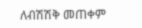ለብሽሽቅ መጠቀም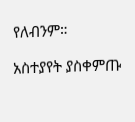የለብንም።

አስተያየት ያስቀምጡ